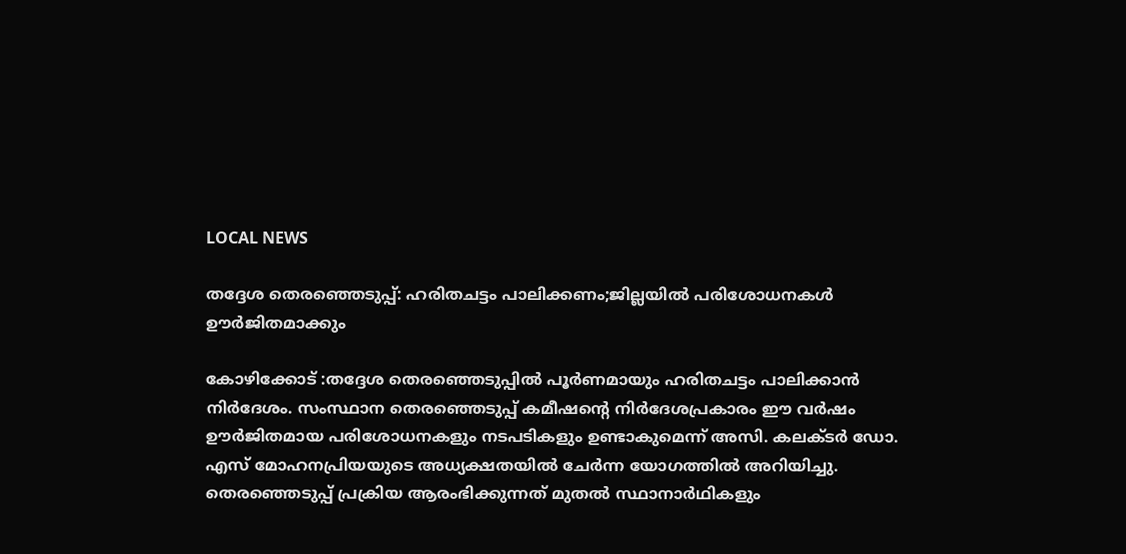LOCAL NEWS

തദ്ദേശ തെരഞ്ഞെടുപ്പ്: ഹരിതചട്ടം പാലിക്കണം;ജില്ലയില്‍ പരിശോധനകള്‍ ഊര്‍ജിതമാക്കും

കോഴിക്കോട് :തദ്ദേശ തെരഞ്ഞെടുപ്പില്‍ പൂര്‍ണമായും ഹരിതചട്ടം പാലിക്കാന്‍ നിര്‍ദേശം. സംസ്ഥാന തെരഞ്ഞെടുപ്പ് കമീഷന്റെ നിര്‍ദേശപ്രകാരം ഈ വര്‍ഷം ഊര്‍ജിതമായ പരിശോധനകളും നടപടികളും ഉണ്ടാകുമെന്ന് അസി. കലക്ടര്‍ ഡോ. എസ് മോഹനപ്രിയയുടെ അധ്യക്ഷതയില്‍ ചേര്‍ന്ന യോഗത്തില്‍ അറിയിച്ചു.
തെരഞ്ഞെടുപ്പ് പ്രക്രിയ ആരംഭിക്കുന്നത് മുതല്‍ സ്ഥാനാര്‍ഥികളും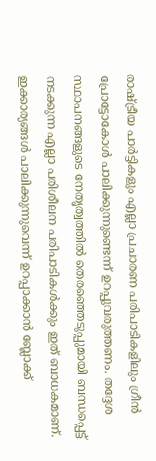രാഷ്ട്രീയ പാര്‍ട്ടികളും എല്ലാ പ്രചാരണ പരിപാടികളിലും ഗ്രീന്‍ പ്രോട്ടോകോള്‍ പാലിക്കുന്നുണ്ടെന്ന് ഉറപ്പുവരുത്തണം. തദ്ദേശ സ്ഥാപനങ്ങളുടെ നേതൃത്വത്തില്‍ തെരഞ്ഞെടുപ്പുമായി ബന്ധപ്പെട്ട് നടക്കുന്ന എല്ലാ പരിശീലന പരിപാടികള്‍ക്കും ഇത് ബാധകമാണ്. ഇക്കാര്യങ്ങള്‍ പാലിക്കുന്നുവെന്ന് ഉറപ്പാക്കാന്‍ ബ്ലോക്ക്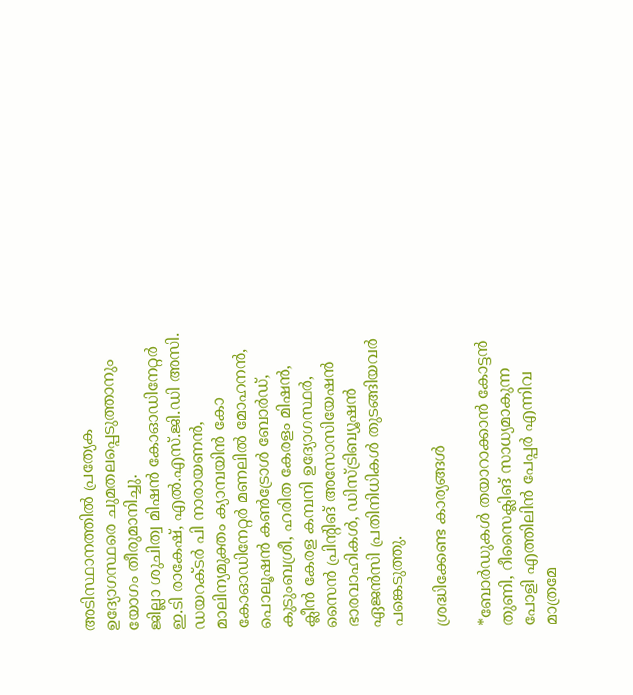അടിസ്ഥാനത്തില്‍ പ്രത്യേക ഉദ്യോഗസ്ഥരെ ചുമതലപ്പെടുത്താനും യോഗം തീരുമാനിച്ചു.
ജില്ലാ ശുചിത്വ മിഷന്‍ കോഓഡിനേറ്റര്‍ ഇ.ടി രാകേഷ്, എല്‍.എസ്.ജി.ഡി അസി. ഡയറക്ടര്‍ പി നാരായണന്‍, മാലിന്യമുക്തം ക്യാമ്പയിന്‍ കോ കോഓഡിനേറ്റര്‍ മണലില്‍ മോഹനന്‍, പൊലൂഷന്‍ കണ്‍ട്രോള്‍ ബോര്‍ഡ്, കുടുംബശ്രീ, ഹരിത കേരളം മിഷന്‍, ക്ലീന്‍ കേരള കമ്പനി ഉദ്യോഗസ്ഥര്‍, സൈന്‍ പ്രിന്റിങ് അസോസിയേഷന്‍ ഭാരവാഹികള്‍, ഡിസ്ട്രിബ്യൂഷന്‍ ഏജന്‍സി പ്രതിനിധികള്‍ തുടങ്ങിയവര്‍ പങ്കെടുത്തു.

ശ്രദ്ധിക്കേണ്ട കാര്യങ്ങൾ

*ബോര്‍ഡുകള്‍ തയാറാക്കാന്‍ കോട്ടന്‍ തുണി, റീസൈക്ലിങ് സാധ്യമാകുന്ന പോളി എത്തിലിന്‍ പേപ്പര്‍ എന്നിവ മാത്രമേ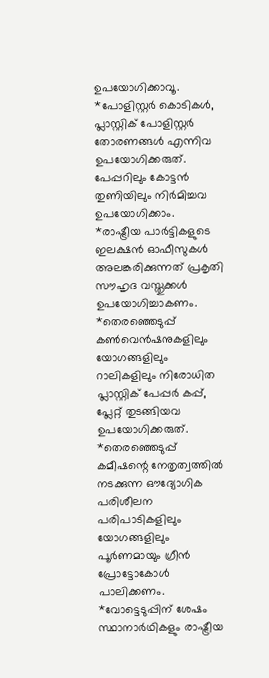ഉപയോഗിക്കാവൂ.
*പോളിസ്റ്റര്‍ കൊടികള്‍, പ്ലാസ്റ്റിക് പോളിസ്റ്റര്‍ തോരണങ്ങള്‍ എന്നിവ ഉപയോഗിക്കരുത്. പേപ്പറിലും കോട്ടന്‍ തുണിയിലും നിര്‍മിച്ചവ ഉപയോഗിക്കാം.
*രാഷ്ട്രീയ പാര്‍ട്ടികളുടെ ഇലക്ഷന്‍ ഓഫീസുകള്‍ അലങ്കരിക്കുന്നത് പ്രകൃതി സൗഹൃദ വസ്തുക്കള്‍ ഉപയോഗിച്ചാകണം.
*തെരഞ്ഞെടുപ്പ് കണ്‍വെന്‍ഷനുകളിലും യോഗങ്ങളിലും റാലികളിലും നിരോധിത പ്ലാസ്റ്റിക് പേപ്പര്‍ കപ്പ്, പ്ലേറ്റ് തുടങ്ങിയവ ഉപയോഗിക്കരുത്.
*തെരഞ്ഞെടുപ്പ് കമീഷന്റെ നേതൃത്വത്തില്‍ നടക്കുന്ന ഔദ്യോഗിക പരിശീലന പരിപാടികളിലും യോഗങ്ങളിലും പൂര്‍ണമായും ഗ്രീന്‍ പ്രോട്ടോകോള്‍ പാലിക്കണം.
*വോട്ടെടുപ്പിന് ശേഷം സ്ഥാനാര്‍ഥികളും രാഷ്ട്രീയ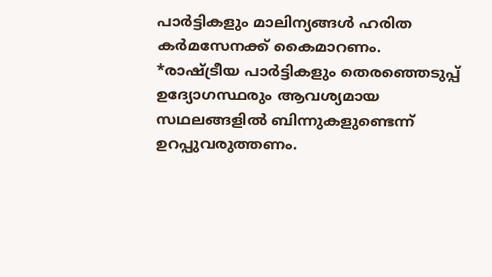പാര്‍ട്ടികളും മാലിന്യങ്ങള്‍ ഹരിത കര്‍മസേനക്ക് കൈമാറണം.
*രാഷ്ട്രീയ പാര്‍ട്ടികളും തെരഞ്ഞെടുപ്പ് ഉദ്യോഗസ്ഥരും ആവശ്യമായ സഥലങ്ങളില്‍ ബിന്നുകളുണ്ടെന്ന് ഉറപ്പുവരുത്തണം.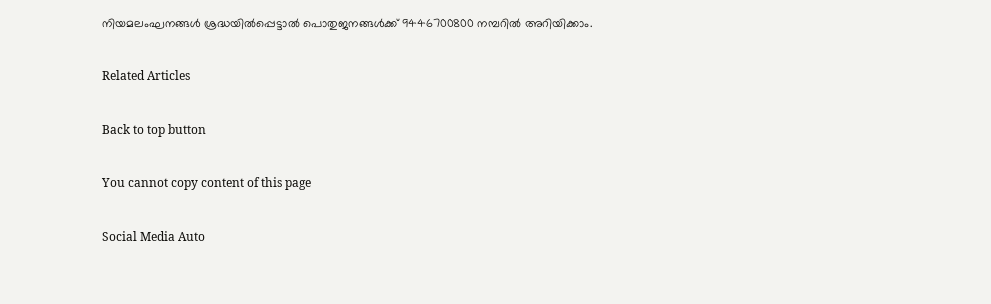നിയമലംഘനങ്ങള്‍ ശ്രദ്ധയില്‍പ്പെട്ടാല്‍ പൊതുജനങ്ങള്‍ക്ക് 9446700800 നമ്പറില്‍ അറിയിക്കാം.

Related Articles

Back to top button

You cannot copy content of this page

Social Media Auto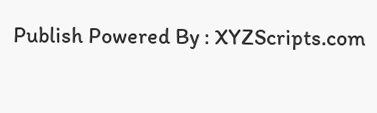Publish Powered By : XYZScripts.com